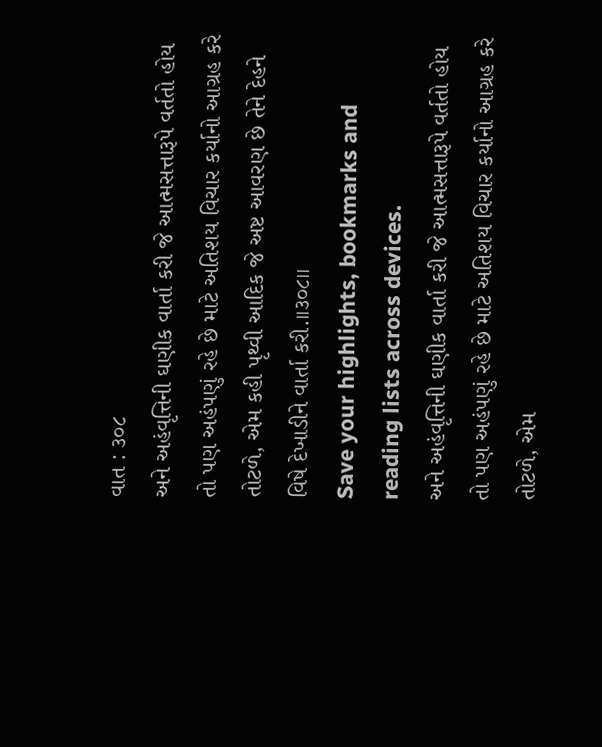વાત : ૩૦૮
અને અહંવૃત્તિની ઘણીક વાર્તા કરી જે આત્મસત્તારૂપે વર્તતો હોય તો પણ અહંપણું રહે છે માટે અતિશય વિચાર કર્યાનો આગ્રહ કરે તોટળે, એમ કહી પૃથ્વી આદિક જે અષ્ટ આવરણ છે તેને દેહને વિષે દેખાડીને વાર્તા કરી.।।૩૦૮।।
Save your highlights, bookmarks and reading lists across devices.
અને અહંવૃત્તિની ઘણીક વાર્તા કરી જે આત્મસત્તારૂપે વર્તતો હોય તો પણ અહંપણું રહે છે માટે અતિશય વિચાર કર્યાનો આગ્રહ કરે તોટળે, એમ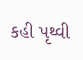કહી પૃથ્વી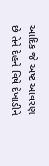આદિક જે અષ્ટ આવરણ છે તેને દેહને વિષે દેખાડીને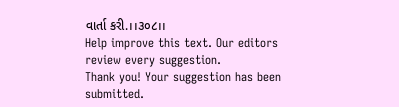વાર્તા કરી.।।૩૦૮।।
Help improve this text. Our editors review every suggestion.
Thank you! Your suggestion has been submitted.